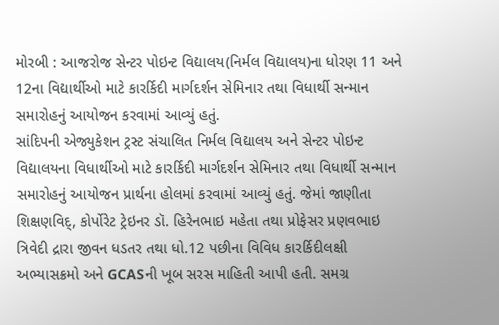મોરબી : આજરોજ સેન્ટર પોઇન્ટ વિદ્યાલય(નિર્મલ વિદ્યાલય)ના ધોરણ 11 અને 12ના વિદ્યાર્થીઓ માટે કારર્કિદી માર્ગદર્શન સેમિનાર તથા વિધાર્થી સન્માન સમારોહનું આયોજન કરવામાં આવ્યું હતું.
સાંદિપની એજ્યુકેશન ટ્રસ્ટ સંચાલિત નિર્મલ વિદ્યાલય અને સેન્ટર પોઇન્ટ વિદ્યાલયના વિધાર્થીઓ માટે કારર્કિદી માર્ગદર્શન સેમિનાર તથા વિધાર્થી સન્માન સમારોહનું આયોજન પ્રાર્થના હોલમાં કરવામાં આવ્યું હતું. જેમાં જાણીતા શિક્ષણવિદ્, કોર્પોરેટ ટ્રેઇનર ડૉ. હિરેનભાઇ મહેતા તથા પ્રોફેસર પ્રણવભાઇ ત્રિવેદી દ્રારા જીવન ધડતર તથા ધો.12 પછીના વિવિધ કારર્કિદીલક્ષી અભ્યાસક્રમો અને GCASની ખૂબ સરસ માહિતી આપી હતી. સમગ્ર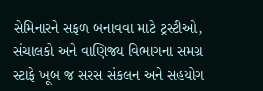સેમિનારને સફળ બનાવવા માટે ટ્રસ્ટીઓ, સંચાલકો અને વાણિજ્ય વિભાગના સમગ્ર સ્ટાફે ખૂબ જ સરસ સંકલન અને સહયોગ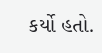કર્યો હતો.